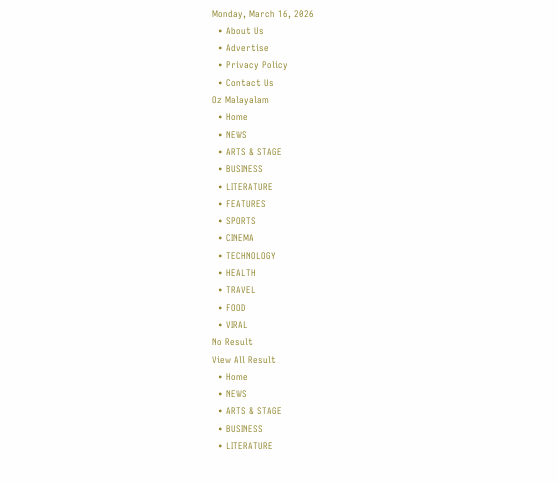Monday, March 16, 2026
  • About Us
  • Advertise
  • Privacy Policy
  • Contact Us
Oz Malayalam
  • Home
  • NEWS
  • ARTS & STAGE
  • BUSINESS
  • LITERATURE
  • FEATURES
  • SPORTS
  • CINEMA
  • TECHNOLOGY
  • HEALTH
  • TRAVEL
  • FOOD
  • VIRAL
No Result
View All Result
  • Home
  • NEWS
  • ARTS & STAGE
  • BUSINESS
  • LITERATURE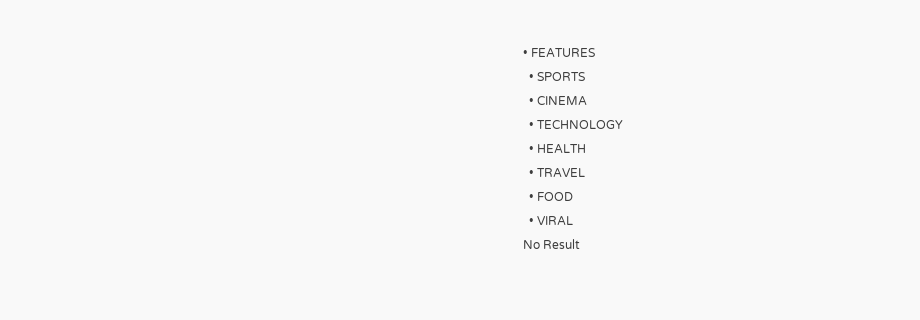• FEATURES
  • SPORTS
  • CINEMA
  • TECHNOLOGY
  • HEALTH
  • TRAVEL
  • FOOD
  • VIRAL
No Result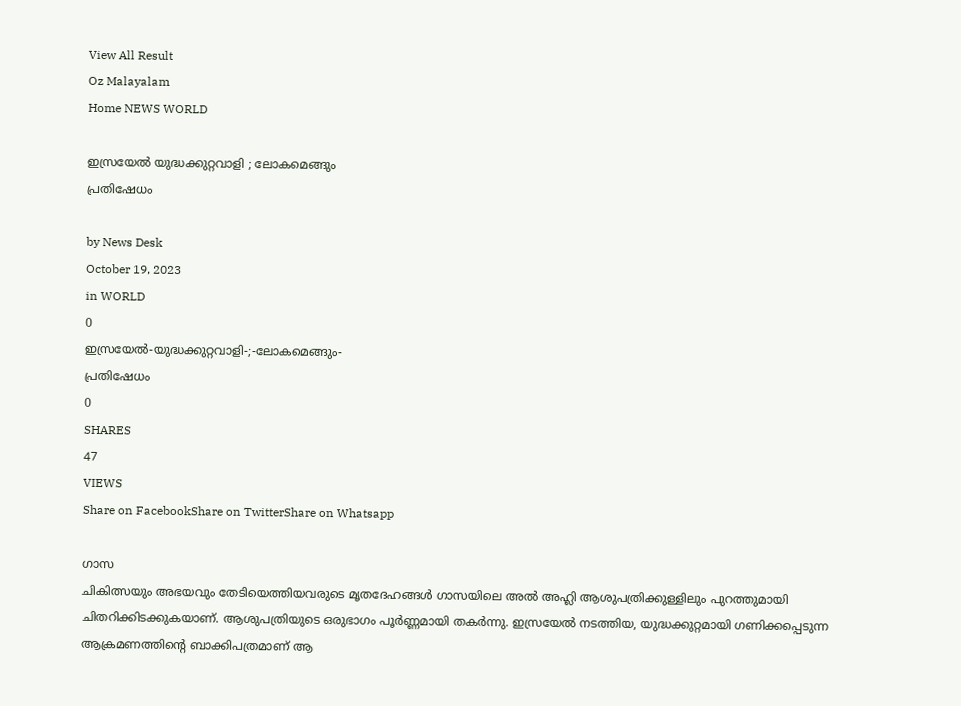View All Result
Oz Malayalam
Home NEWS WORLD

ഇസ്രയേൽ യുദ്ധക്കുറ്റവാളി ; ലോകമെങ്ങും
പ്രതിഷേധം

by News Desk
October 19, 2023
in WORLD
0
ഇസ്രയേൽ-യുദ്ധക്കുറ്റവാളി-;-ലോകമെങ്ങും-
പ്രതിഷേധം
0
SHARES
47
VIEWS
Share on FacebookShare on TwitterShare on Whatsapp

ഗാസ
ചികിത്സയും അഭയവും തേടിയെത്തിയവരുടെ മൃതദേഹങ്ങൾ ഗാസയിലെ അൽ അഹ്ലി ആശുപത്രിക്കുള്ളിലും പുറത്തുമായി ചിതറിക്കിടക്കുകയാണ്. ആശുപത്രിയുടെ ഒരുഭാഗം പൂർണ്ണമായി തകർന്നു. ഇസ്രയേൽ നടത്തിയ, യുദ്ധക്കുറ്റമായി ഗണിക്കപ്പെടുന്ന ആക്രമണത്തിന്റെ ബാക്കിപത്രമാണ് ആ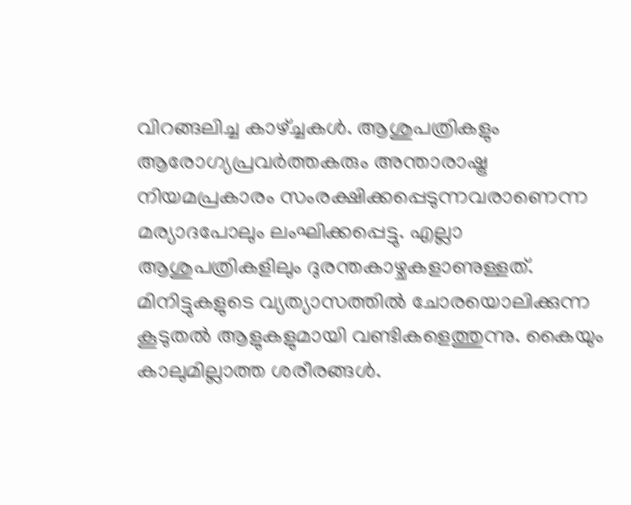വിറങ്ങലിച്ച കാഴ്ച്ചകൾ. ആശുപത്രികളും ആരോഗ്യപ്രവർത്തകരും അന്താരാഷ്ട്ര നിയമപ്രകാരം സംരക്ഷിക്കപ്പെടുന്നവരാണെന്ന മര്യാദപോലും ലംഘിക്കപ്പെട്ടു. എല്ലാ ആശുപത്രികളിലും ദുരന്തകാഴ്ചകളാണുള്ളത്. മിനിട്ടുകളുടെ വ്യത്യാസത്തിൽ ചോരയൊലിക്കുന്ന കൂടുതൽ ആളുകളുമായി വണ്ടികളെത്തുന്നു. കൈയും കാലുമില്ലാത്ത ശരീരങ്ങൾ.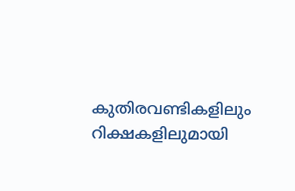കുതിരവണ്ടികളിലും റിക്ഷകളിലുമായി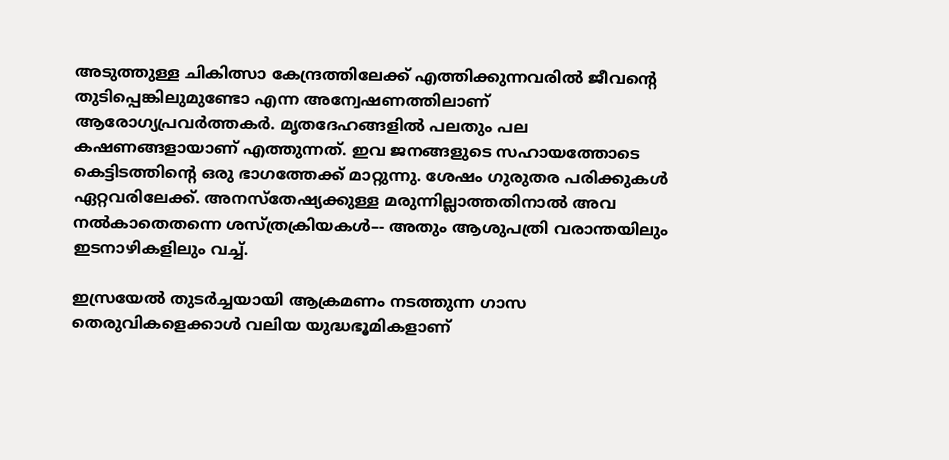അടുത്തുള്ള ചികിത്സാ കേന്ദ്രത്തിലേക്ക് എത്തിക്കുന്നവരിൽ ജീവന്റെ തുടിപ്പെങ്കിലുമുണ്ടോ എന്ന അന്വേഷണത്തിലാണ് ആരോഗ്യപ്രവർത്തകർ. മൃതദേഹങ്ങളിൽ പലതും പല കഷണങ്ങളായാണ് എത്തുന്നത്. ഇവ ജനങ്ങളുടെ സഹായത്തോടെ കെട്ടിടത്തിന്റെ ഒരു ഭാഗത്തേക്ക് മാറ്റുന്നു. ശേഷം ഗുരുതര പരിക്കുകൾ ഏറ്റവരിലേക്ക്. അനസ്തേഷ്യക്കുള്ള മരുന്നില്ലാത്തതിനാൽ അവ നൽകാതെതന്നെ ശസ്ത്രക്രിയകൾ–- അതും ആശുപത്രി വരാന്തയിലും ഇടനാഴികളിലും വച്ച്.

ഇസ്രയേൽ തുടർച്ചയായി ആക്രമണം നടത്തുന്ന ഗാസ തെരുവികളെക്കാൾ വലിയ യുദ്ധഭൂമികളാണ്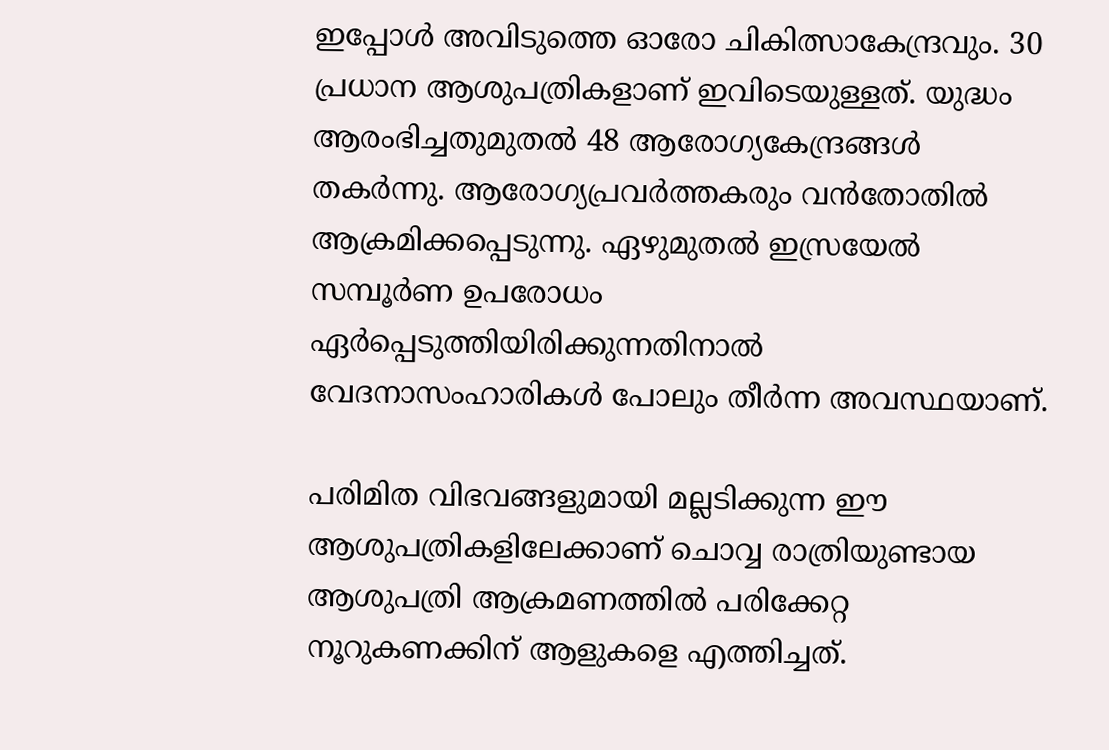ഇപ്പോൾ അവിടുത്തെ ഓരോ ചികിത്സാകേന്ദ്രവും. 30 പ്രധാന ആശുപത്രികളാണ് ഇവിടെയുള്ളത്. യുദ്ധം ആരംഭിച്ചതുമുതൽ 48 ആരോഗ്യകേന്ദ്രങ്ങൾ തകർന്നു. ആരോഗ്യപ്രവർത്തകരും വൻതോതിൽ ആക്രമിക്കപ്പെടുന്നു. ഏഴുമുതൽ ഇസ്രയേൽ സമ്പൂർണ ഉപരോധം ഏർപ്പെടുത്തിയിരിക്കുന്നതിനാൽ വേദനാസംഹാരികൾ പോലും തീർന്ന അവസ്ഥയാണ്.

പരിമിത വിഭവങ്ങളുമായി മല്ലടിക്കുന്ന ഈ ആശുപത്രികളിലേക്കാണ് ചൊവ്വ രാത്രിയുണ്ടായ ആശുപത്രി ആക്രമണത്തിൽ പരിക്കേറ്റ നൂറുകണക്കിന് ആളുകളെ എത്തിച്ചത്.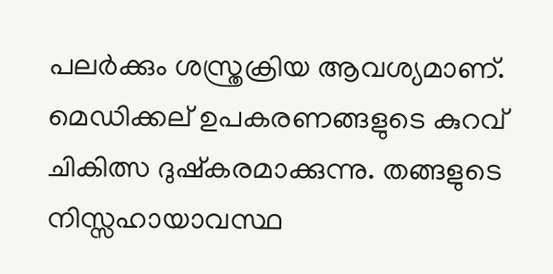പലർക്കും ശസ്ത്രക്രിയ ആവശ്യമാണ്. മെഡിക്കല് ഉപകരണങ്ങളുടെ കുറവ് ചികിത്സ ദുഷ്കരമാക്കുന്നു. തങ്ങളുടെ നിസ്സഹായാവസ്ഥ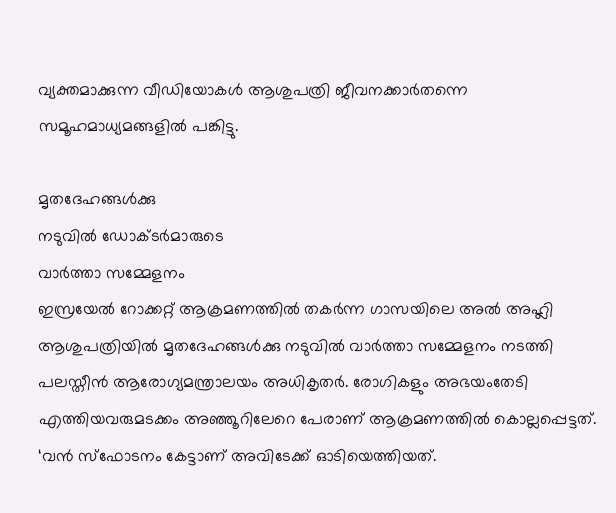വ്യക്തമാക്കുന്ന വീഡിയോകൾ ആശുപത്രി ജീവനക്കാർതന്നെ സമൂഹമാധ്യമങ്ങളിൽ പങ്കിട്ടു.

മൃതദേഹങ്ങൾക്കു
നടുവിൽ ഡോക്ടർമാരുടെ
വാർത്താ സമ്മേളനം
ഇസ്രയേൽ റോക്കറ്റ് ആക്രമണത്തിൽ തകർന്ന ഗാസയിലെ അൽ അഹ്ലി ആശുപത്രിയിൽ മൃതദേഹങ്ങൾക്കു നടുവിൽ വാർത്താ സമ്മേളനം നടത്തി പലസ്തീൻ ആരോഗ്യമന്ത്രാലയം അധികൃതർ. രോഗികളും അഭയംതേടി എത്തിയവരുമടക്കം അഞ്ഞൂറിലേറെ പേരാണ് ആക്രമണത്തിൽ കൊല്ലപ്പെട്ടത്. ‘വൻ സ്ഫോടനം കേട്ടാണ് അവിടേക്ക് ഓടിയെത്തിയത്.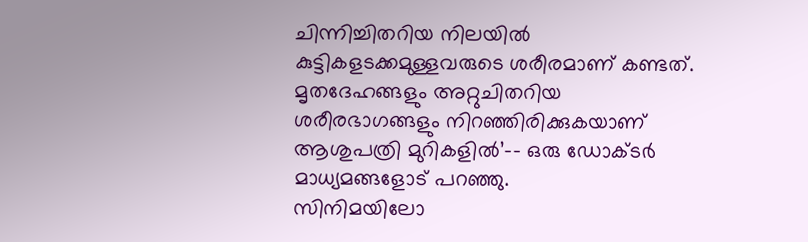ചിന്നിച്ചിതറിയ നിലയിൽ കുട്ടികളടക്കമുള്ളവരുടെ ശരീരമാണ് കണ്ടത്. മൃതദേഹങ്ങളും അറ്റുചിതറിയ ശരീരഭാഗങ്ങളും നിറഞ്ഞിരിക്കുകയാണ് ആശുപത്രി മുറികളിൽ’–- ഒരു ഡോക്ടർ മാധ്യമങ്ങളോട് പറഞ്ഞു.
സിനിമയിലോ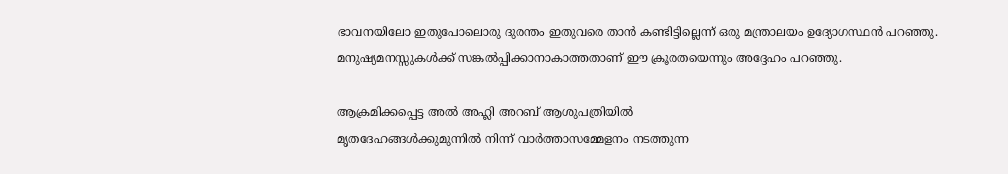ഭാവനയിലോ ഇതുപോലൊരു ദുരന്തം ഇതുവരെ താൻ കണ്ടിട്ടില്ലെന്ന് ഒരു മന്ത്രാലയം ഉദ്യോഗസ്ഥൻ പറഞ്ഞു. മനുഷ്യമനസ്സുകൾക്ക് സങ്കൽപ്പിക്കാനാകാത്തതാണ് ഈ ക്രൂരതയെന്നും അദ്ദേഹം പറഞ്ഞു.

ആക്രമിക്കപ്പെട്ട അൽ അഹ്ലി അറബ് ആശുപത്രിയിൽ
മൃതദേഹങ്ങൾക്കുമുന്നിൽ നിന്ന് വാർത്താസമ്മേളനം നടത്തുന്ന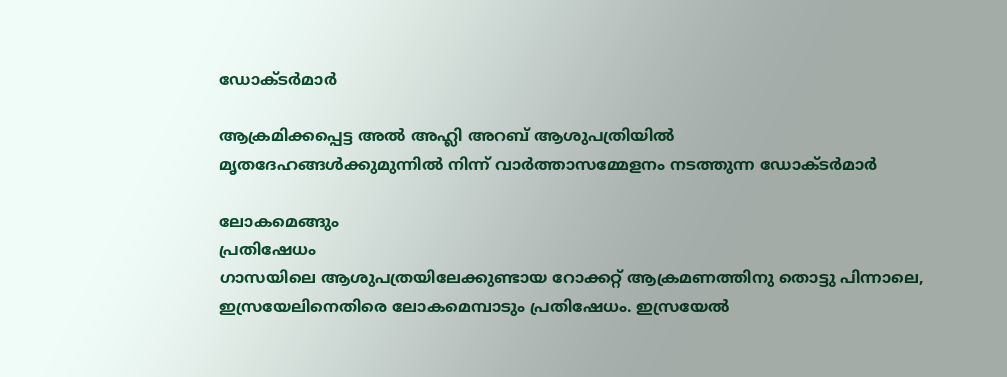ഡോക്ടർമാർ

ആക്രമിക്കപ്പെട്ട അൽ അഹ്ലി അറബ് ആശുപത്രിയിൽ
മൃതദേഹങ്ങൾക്കുമുന്നിൽ നിന്ന് വാർത്താസമ്മേളനം നടത്തുന്ന ഡോക്ടർമാർ

ലോകമെങ്ങും
പ്രതിഷേധം
ഗാസയിലെ ആശുപത്രയിലേക്കുണ്ടായ റോക്കറ്റ് ആക്രമണത്തിനു തൊട്ടു പിന്നാലെ, ഇസ്രയേലിനെതിരെ ലോകമെമ്പാടും പ്രതിഷേധം. ഇസ്രയേൽ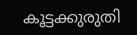കൂട്ടക്കുരുതി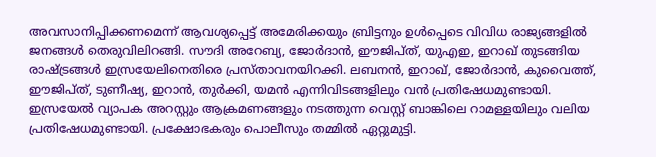അവസാനിപ്പിക്കണമെന്ന് ആവശ്യപ്പെട്ട് അമേരിക്കയും ബ്രിട്ടനും ഉൾപ്പെടെ വിവിധ രാജ്യങ്ങളിൽ ജനങ്ങൾ തെരുവിലിറങ്ങി. സൗദി അറേബ്യ, ജോർദാൻ, ഈജിപ്ത്, യുഎഇ, ഇറാഖ് തുടങ്ങിയ രാഷ്ട്രങ്ങൾ ഇസ്രയേലിനെതിരെ പ്രസ്താവനയിറക്കി. ലബനൻ, ഇറാഖ്, ജോർദാൻ, കുവൈത്ത്, ഈജിപ്ത്, ടുണീഷ്യ, ഇറാൻ, തുർക്കി, യമൻ എന്നിവിടങ്ങളിലും വൻ പ്രതിഷേധമുണ്ടായി. ഇസ്രയേൽ വ്യാപക അറസ്റ്റും ആക്രമണങ്ങളും നടത്തുന്ന വെസ്റ്റ് ബാങ്കിലെ റാമള്ളയിലും വലിയ പ്രതിഷേധമുണ്ടായി. പ്രക്ഷോഭകരും പൊലീസും തമ്മിൽ ഏറ്റുമുട്ടി.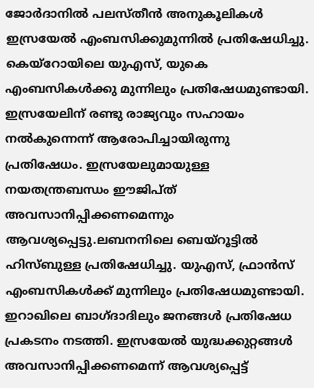ജോർദാനിൽ പലസ്തീൻ അനുകൂലികൾ ഇസ്രയേൽ എംബസിക്കുമുന്നിൽ പ്രതിഷേധിച്ചു. കെയ്റോയിലെ യുഎസ്, യുകെ എംബസികൾക്കു മുന്നിലും പ്രതിഷേധമുണ്ടായി. ഇസ്രയേലിന് രണ്ടു രാജ്യവും സഹായം നൽകുന്നെന്ന് ആരോപിച്ചായിരുന്നു പ്രതിഷേധം. ഇസ്രയേലുമായുള്ള നയതന്ത്രബന്ധം ഈജിപ്ത് അവസാനിപ്പിക്കണമെന്നും ആവശ്യപ്പെട്ടു.ലബനനിലെ ബെയ്റൂട്ടിൽ ഹിസ്ബുള്ള പ്രതിഷേധിച്ചു. യുഎസ്, ഫ്രാൻസ് എംബസികൾക്ക് മുന്നിലും പ്രതിഷേധമുണ്ടായി. ഇറാഖിലെ ബാഗ്ദാദിലും ജനങ്ങൾ പ്രതിഷേധ പ്രകടനം നടത്തി. ഇസ്രയേൽ യുദ്ധക്കുറ്റങ്ങൾ അവസാനിപ്പിക്കണമെന്ന് ആവശ്യപ്പെട്ട്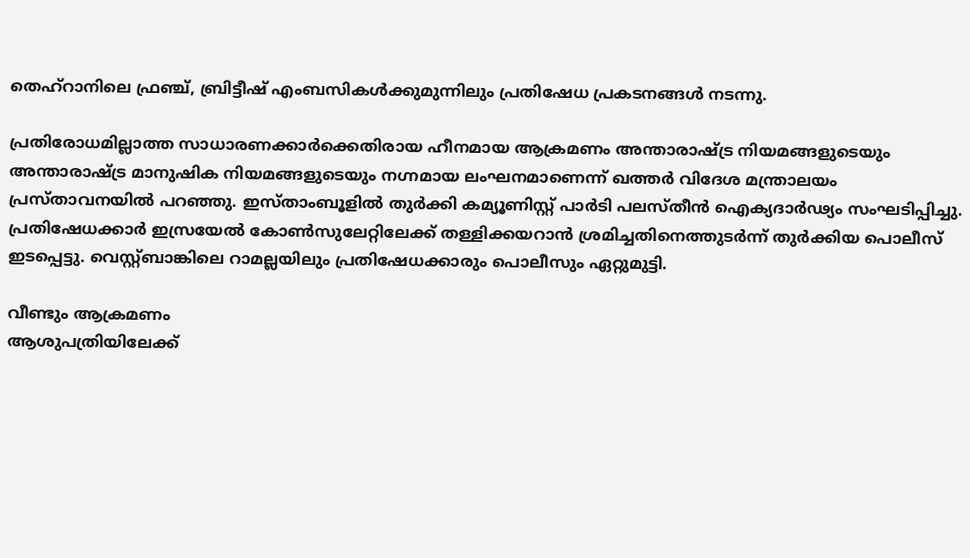തെഹ്റാനിലെ ഫ്രഞ്ച്, ബ്രിട്ടീഷ് എംബസികൾക്കുമുന്നിലും പ്രതിഷേധ പ്രകടനങ്ങൾ നടന്നു.

പ്രതിരോധമില്ലാത്ത സാധാരണക്കാർക്കെതിരായ ഹീനമായ ആക്രമണം അന്താരാഷ്ട്ര നിയമങ്ങളുടെയും അന്താരാഷ്ട്ര മാനുഷിക നിയമങ്ങളുടെയും നഗ്നമായ ലംഘനമാണെന്ന് ഖത്തർ വിദേശ മന്ത്രാലയം പ്രസ്താവനയിൽ പറഞ്ഞു. ഇസ്താംബൂളിൽ തുർക്കി കമ്യൂണിസ്റ്റ് പാർടി പലസ്തീൻ ഐക്യദാർഢ്യം സംഘടിപ്പിച്ചു. പ്രതിഷേധക്കാർ ഇസ്രയേൽ കോൺസുലേറ്റിലേക്ക് തള്ളിക്കയറാൻ ശ്രമിച്ചതിനെത്തുടർന്ന് തുർക്കിയ പൊലീസ് ഇടപ്പെട്ടു. വെസ്റ്റ്ബാങ്കിലെ റാമല്ലയിലും പ്രതിഷേധക്കാരും പൊലീസും ഏറ്റുമുട്ടി.

വീണ്ടും ആക്രമണം
ആശുപത്രിയിലേക്ക്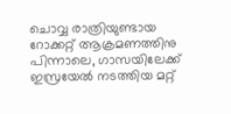ചൊവ്വ രാത്രിയുണ്ടായ റോക്കറ്റ് ആക്രമണത്തിനു പിന്നാലെ, ഗാസയിലേക്ക് ഇസ്രയേൽ നടത്തിയ മറ്റ്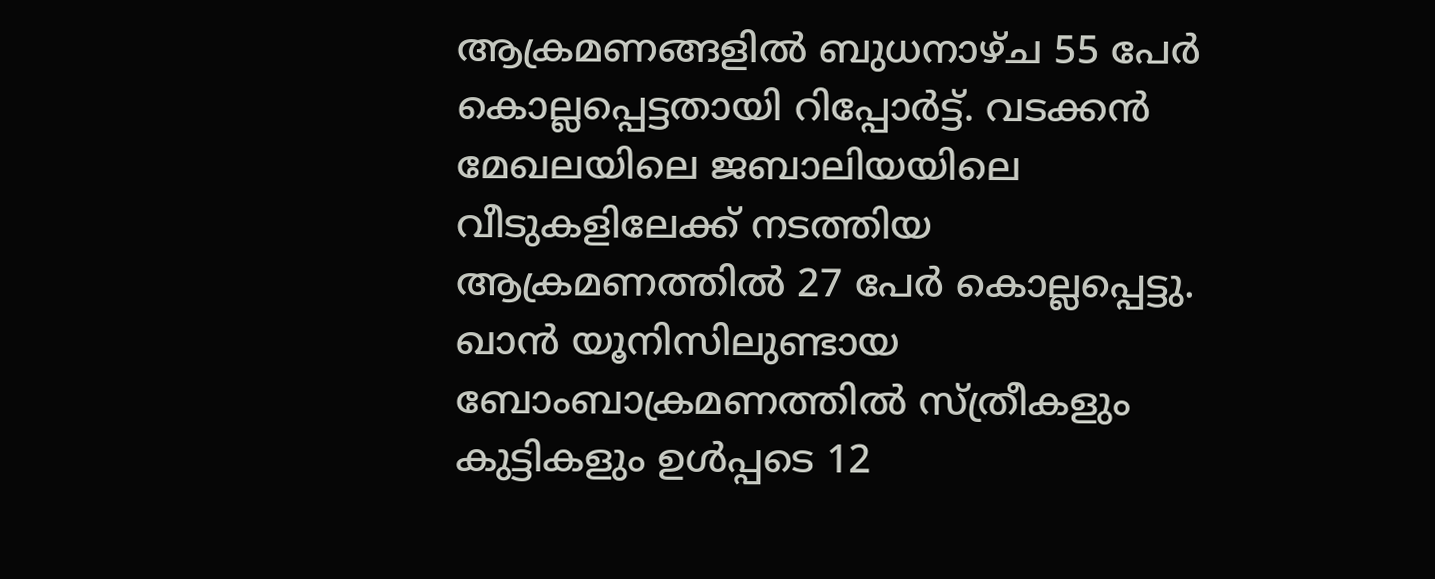ആക്രമണങ്ങളിൽ ബുധനാഴ്ച 55 പേർ കൊല്ലപ്പെട്ടതായി റിപ്പോർട്ട്. വടക്കൻ മേഖലയിലെ ജബാലിയയിലെ വീടുകളിലേക്ക് നടത്തിയ ആക്രമണത്തിൽ 27 പേർ കൊല്ലപ്പെട്ടു. ഖാൻ യൂനിസിലുണ്ടായ ബോംബാക്രമണത്തിൽ സ്ത്രീകളും കുട്ടികളും ഉൾപ്പടെ 12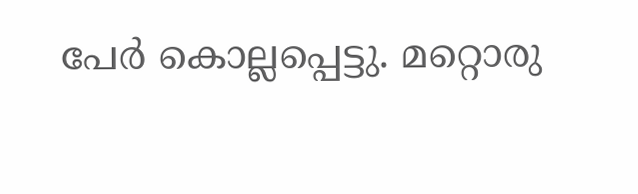പേർ കൊല്ലപ്പെട്ടു. മറ്റൊരു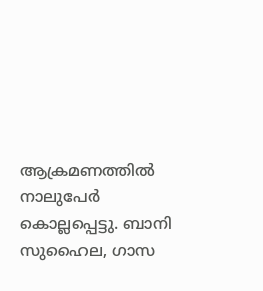ആക്രമണത്തിൽ നാലുപേർ കൊല്ലപ്പെട്ടു. ബാനി സുഹൈല, ഗാസ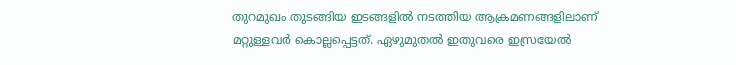തുറമുഖം തുടങ്ങിയ ഇടങ്ങളിൽ നടത്തിയ ആക്രമണങ്ങളിലാണ് മറ്റുള്ളവർ കൊല്ലപ്പെട്ടത്. ഏഴുമുതൽ ഇതുവരെ ഇസ്രയേൽ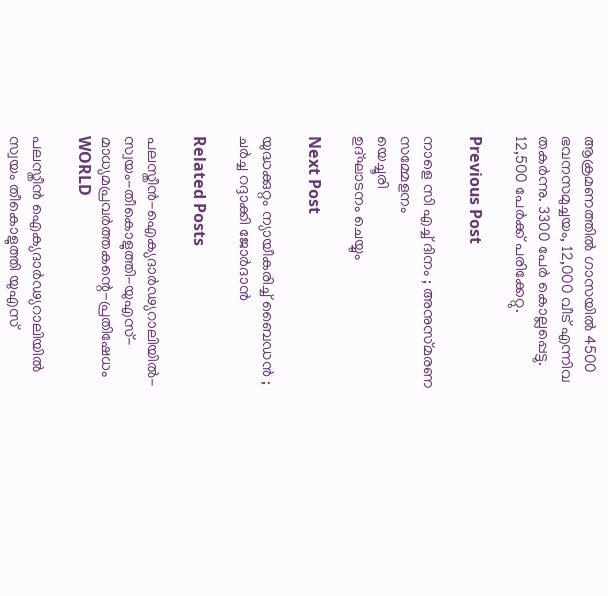ആക്രമണത്തിൽ ഗാസയിൽ 4500 ഭവനസമുച്ചയം, 12,000 വീട് എന്നിവ തകർന്നു. 3300 പേർ കൊല്ലപ്പെട്ടു. 12,500 പേർക്ക് പരിക്കേറ്റു.

Previous Post

നാളെ സി എച്ച്‌ ദിനം ; അനുസ്‌മരണ
സമ്മേളനം
യെച്ചൂരി
ഉദ്‌ഘാടനം ചെയ്യും

Next Post

യുദ്ധക്കുറ്റം ന്യായീകരിച്ച്‌ ബൈഡൻ ;
ചർച്ച റദ്ദാക്കി ജോർദാൻ

Related Posts

പലസ്തീൻ-ഐക്യദാർഢ്യറാലിയിൽ-സ്വയം-തീകൊളുത്തി-യുഎസ്‌-
മാധ്യമപ്രവർത്തകന്റെ-പ്രതിഷേധം
WORLD

പലസ്തീൻ ഐക്യദാർഢ്യറാലിയിൽ സ്വയം തീകൊളുത്തി യുഎസ്‌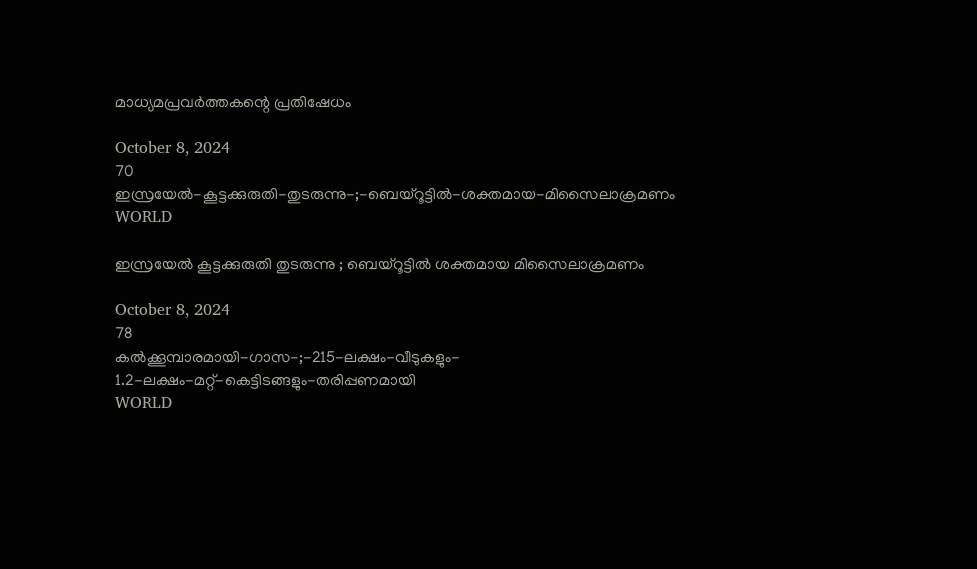മാധ്യമപ്രവർത്തകന്റെ പ്രതിഷേധം

October 8, 2024
70
ഇസ്രയേൽ-കൂട്ടക്കുരുതി-തുടരുന്നു-;-ബെയ്‌റൂട്ടിൽ-ശക്തമായ-മിസൈലാക്രമണം
WORLD

ഇസ്രയേൽ കൂട്ടക്കുരുതി തുടരുന്നു ; ബെയ്‌റൂട്ടിൽ ശക്തമായ മിസൈലാക്രമണം

October 8, 2024
78
കൽക്കൂമ്പാരമായി-ഗാസ-;-215-ലക്ഷം-വീടുകളും-
1.2-ലക്ഷം-മറ്റ്‌-കെട്ടിടങ്ങളും-തരിപ്പണമായി
WORLD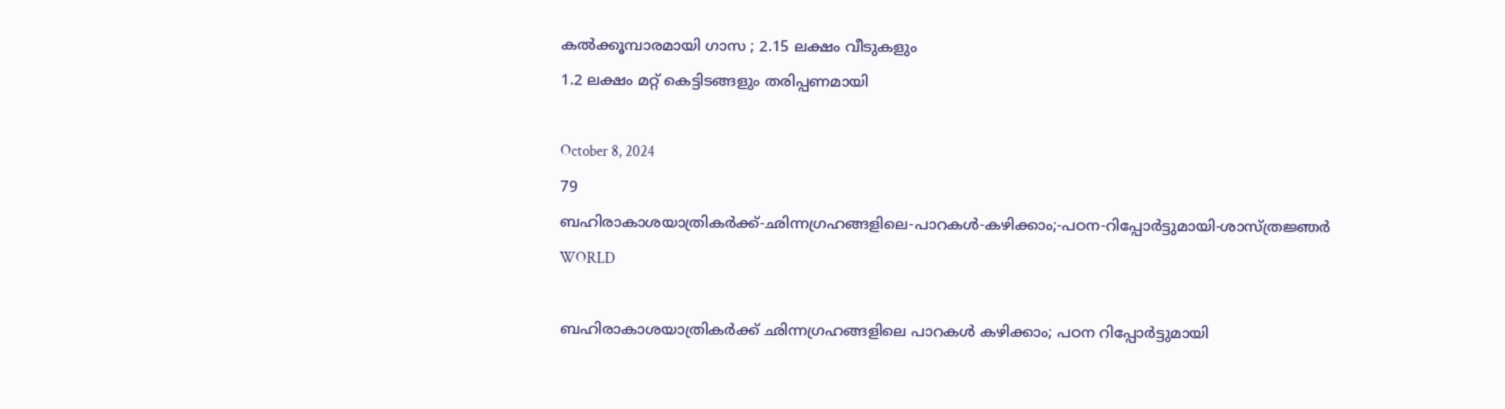കൽക്കൂമ്പാരമായി ഗാസ ; 2.15 ലക്ഷം വീടുകളും
1.2 ലക്ഷം മറ്റ്‌ കെട്ടിടങ്ങളും തരിപ്പണമായി

October 8, 2024
79
ബഹിരാകാശയാത്രികർക്ക്‌-ഛിന്നഗ്രഹങ്ങളിലെ-പാറകൾ-കഴിക്കാം;-പഠന-റിപ്പോർട്ടുമായി-ശാസ്ത്രജ്ഞർ
WORLD

ബഹിരാകാശയാത്രികർക്ക്‌ ഛിന്നഗ്രഹങ്ങളിലെ പാറകൾ കഴിക്കാം; പഠന റിപ്പോർട്ടുമായി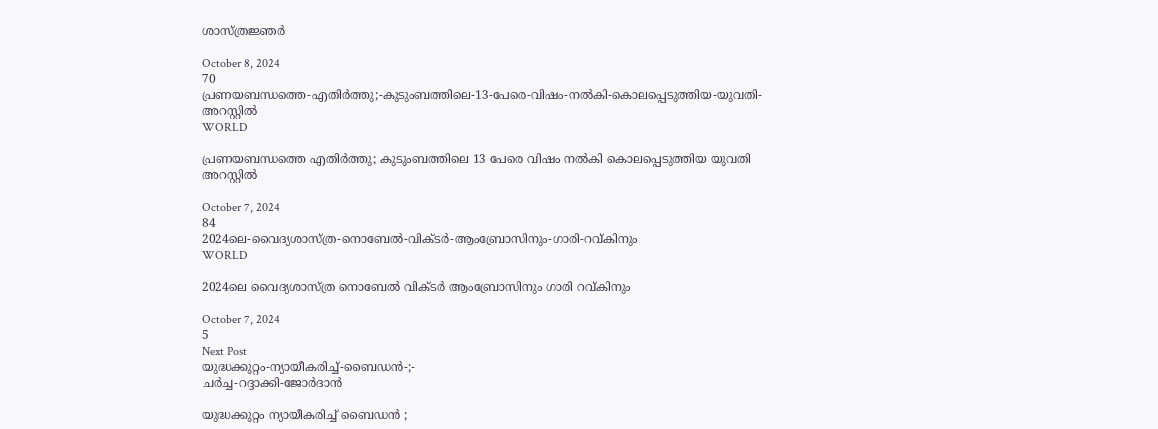ശാസ്ത്രജ്ഞർ

October 8, 2024
70
പ്രണയബന്ധത്തെ-എതിർത്തു;-കുടുംബത്തിലെ-13-പേരെ-വിഷം-നൽകി-കൊലപ്പെടുത്തിയ-യുവതി-അറസ്റ്റിൽ
WORLD

പ്രണയബന്ധത്തെ എതിർത്തു; കുടുംബത്തിലെ 13 പേരെ വിഷം നൽകി കൊലപ്പെടുത്തിയ യുവതി അറസ്റ്റിൽ

October 7, 2024
84
2024ലെ-വൈദ്യശാസ്ത്ര-നൊബേൽ-വിക്ടർ-ആംബ്രോസിനും-ഗാരി-റവ്കിനും
WORLD

2024ലെ വൈദ്യശാസ്ത്ര നൊബേൽ വിക്ടർ ആംബ്രോസിനും ഗാരി റവ്കിനും

October 7, 2024
5
Next Post
യുദ്ധക്കുറ്റം-ന്യായീകരിച്ച്‌-ബൈഡൻ-;-
ചർച്ച-റദ്ദാക്കി-ജോർദാൻ

യുദ്ധക്കുറ്റം ന്യായീകരിച്ച്‌ ബൈഡൻ ;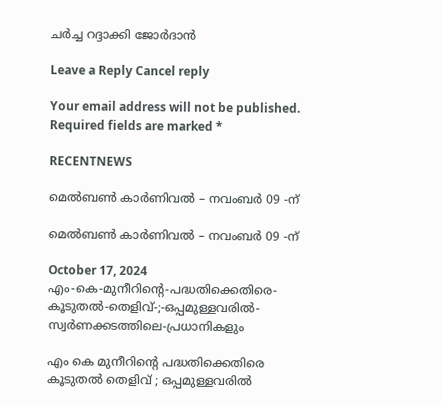ചർച്ച റദ്ദാക്കി ജോർദാൻ

Leave a Reply Cancel reply

Your email address will not be published. Required fields are marked *

RECENTNEWS

മെൽബൺ കാർണിവൽ – നവംബർ 09 -ന്

മെൽബൺ കാർണിവൽ – നവംബർ 09 -ന്

October 17, 2024
എം-കെ-മുനീറിന്റെ-പദ്ധതിക്കെതിരെ-കൂടുതൽ-തെളിവ്‌-;-ഒപ്പമുള്ളവരിൽ-
സ്വർണക്കടത്തിലെ-പ്രധാനികളും

എം കെ മുനീറിന്റെ പദ്ധതിക്കെതിരെ കൂടുതൽ തെളിവ്‌ ; ഒപ്പമുള്ളവരിൽ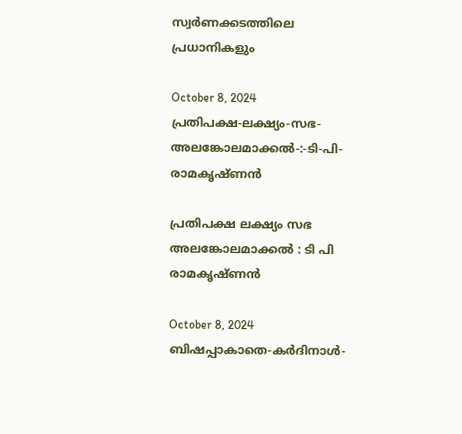സ്വർണക്കടത്തിലെ പ്രധാനികളും

October 8, 2024
പ്രതിപക്ഷ-ലക്ഷ്യം-സഭ-
അലങ്കോലമാക്കൽ-:-ടി-പി-രാമകൃഷ്‌ണൻ

പ്രതിപക്ഷ ലക്ഷ്യം സഭ
അലങ്കോലമാക്കൽ : ടി പി രാമകൃഷ്‌ണൻ

October 8, 2024
ബിഷപ്പാകാതെ-കർദിനാൾ-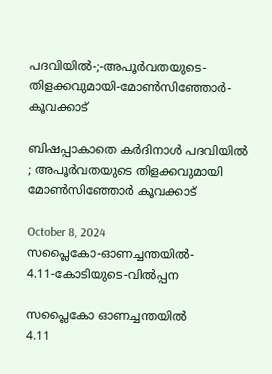പദവിയിൽ-;-അപൂർവതയുടെ-തിളക്കവുമായി-മോൺസിഞ്ഞോർ-കൂവക്കാട്‌

ബിഷപ്പാകാതെ കർദിനാൾ പദവിയിൽ ; അപൂർവതയുടെ തിളക്കവുമായി മോൺസിഞ്ഞോർ കൂവക്കാട്‌

October 8, 2024
സപ്ലൈകോ-ഓണച്ചന്തയിൽ-
4.11-കോടിയുടെ-വിൽപ്പന

സപ്ലൈകോ ഓണച്ചന്തയിൽ
4.11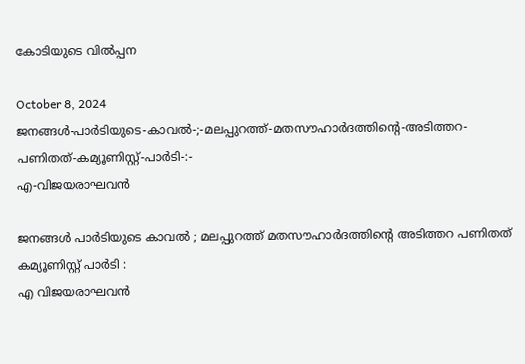കോടിയുടെ വിൽപ്പന

October 8, 2024
ജനങ്ങൾ-പാർടിയുടെ-കാവൽ-;-മലപ്പുറത്ത്-മതസൗഹാർദത്തിന്റെ-അടിത്തറ-പണിതത്-കമ്യൂണിസ്റ്റ്-പാർടി-:-
എ-വിജയരാഘവൻ

ജനങ്ങൾ പാർടിയുടെ കാവൽ ; മലപ്പുറത്ത് മതസൗഹാർദത്തിന്റെ അടിത്തറ പണിതത് കമ്യൂണിസ്റ്റ് പാർടി :
എ വിജയരാഘവൻ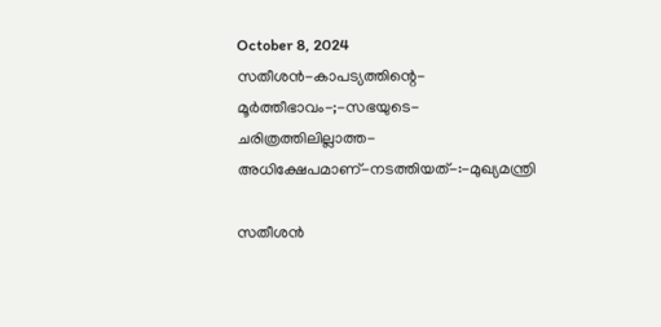October 8, 2024
സതീശൻ-കാപട്യത്തിന്റെ-
മൂർത്തീഭാവം-;-സഭയുടെ-ചരിത്രത്തിലില്ലാത്ത-അധിക്ഷേപമാണ്‌-നടത്തിയത്‌-:-മുഖ്യമന്ത്രി

സതീശൻ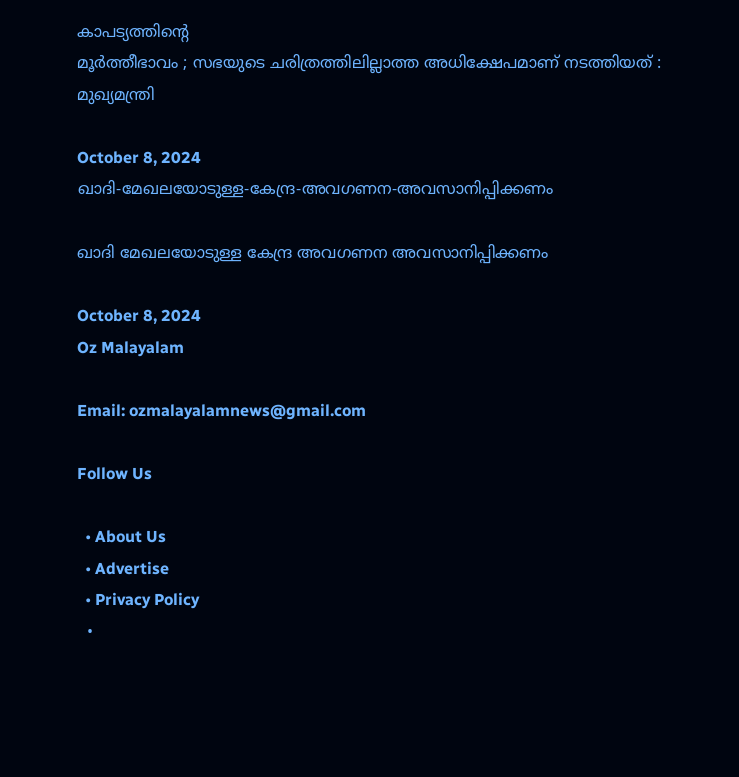കാപട്യത്തിന്റെ
മൂർത്തീഭാവം ; സഭയുടെ ചരിത്രത്തിലില്ലാത്ത അധിക്ഷേപമാണ്‌ നടത്തിയത്‌ : മുഖ്യമന്ത്രി

October 8, 2024
ഖാദി-മേഖലയോടുള്ള-കേന്ദ്ര-അവഗണന-അവസാനിപ്പിക്കണം

ഖാദി മേഖലയോടുള്ള കേന്ദ്ര അവഗണന അവസാനിപ്പിക്കണം

October 8, 2024
Oz Malayalam

Email: ozmalayalamnews@gmail.com

Follow Us

  • About Us
  • Advertise
  • Privacy Policy
  •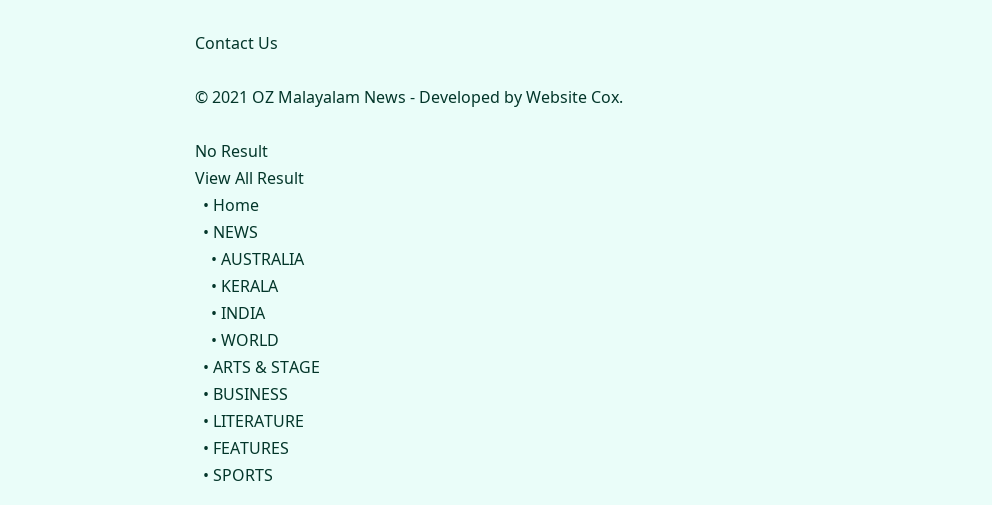Contact Us

© 2021 OZ Malayalam News - Developed by Website Cox.

No Result
View All Result
  • Home
  • NEWS
    • AUSTRALIA
    • KERALA
    • INDIA
    • WORLD
  • ARTS & STAGE
  • BUSINESS
  • LITERATURE
  • FEATURES
  • SPORTS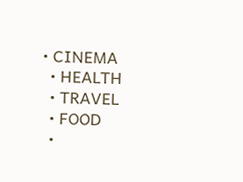• CINEMA
  • HEALTH
  • TRAVEL
  • FOOD
  •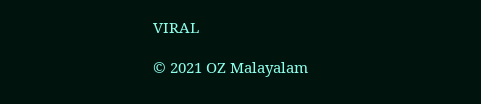VIRAL

© 2021 OZ Malayalam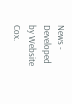News - Developed by Website Cox.